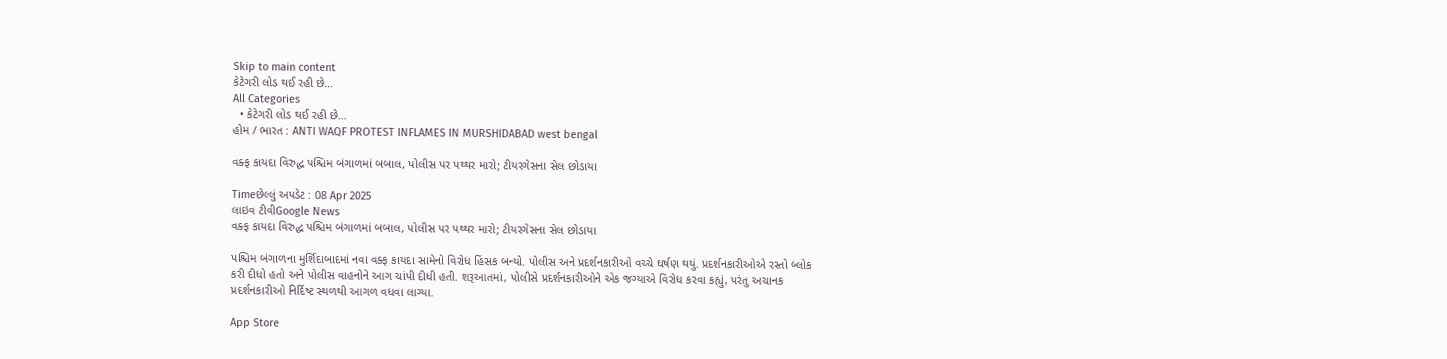Skip to main content
કેટેગરી લોડ થઈ રહી છે...
All Categories
  • કેટેગરી લોડ થઈ રહી છે...
હોમ / ભારત : ANTI WAQF PROTEST INFLAMES IN MURSHIDABAD west bengal

વક્ફ કાયદા વિરુદ્ધ પશ્ચિમ બંગાળમાં બબાલ, પોલીસ પર પથ્થર મારો; ટીયરગેસના સેલ છોડાયા

Timeછેલ્લું અપડેટ : 08 Apr 2025
લાઇવ ટીવીGoogle News
વક્ફ કાયદા વિરુદ્ધ પશ્ચિમ બંગાળમાં બબાલ, પોલીસ પર પથ્થર મારો; ટીયરગેસના સેલ છોડાયા

પશ્ચિમ બંગાળના મુર્શિદાબાદમાં નવા વક્ફ કાયદા સામેનો વિરોધ હિંસક બન્યો. પોલીસ અને પ્રદર્શનકારીઓ વચ્ચે ઘર્ષણ થયું. પ્રદર્શનકારીઓએ રસ્તો બ્લોક કરી દીધો હતો અને પોલીસ વાહનોને આગ ચાંપી દીધી હતી. શરૂઆતમાં, પોલીસે પ્રદર્શનકારીઓને એક જગ્યાએ વિરોધ કરવા કહ્યું, પરંતુ અચાનક પ્રદર્શનકારીઓ નિર્દિષ્ટ સ્થળથી આગળ વધવા લાગ્યા.

App Store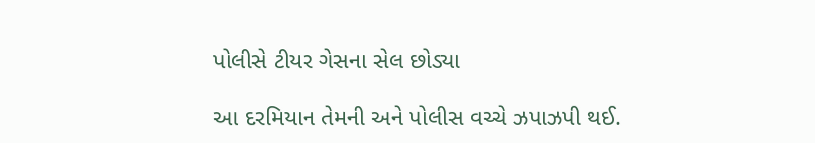પોલીસે ટીયર ગેસના સેલ છોડ્યા

આ દરમિયાન તેમની અને પોલીસ વચ્ચે ઝપાઝપી થઈ.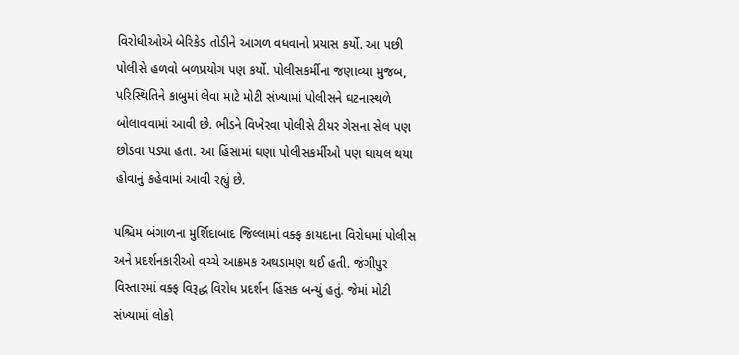વિરોધીઓએ બેરિકેડ તોડીને આગળ વધવાનો પ્રયાસ કર્યો. આ પછી પોલીસે હળવો બળપ્રયોગ પણ કર્યો. પોલીસકર્મીના જણાવ્યા મુજબ, પરિસ્થિતિને કાબુમાં લેવા માટે મોટી સંખ્યામાં પોલીસને ઘટનાસ્થળે બોલાવવામાં આવી છે. ભીડને વિખેરવા પોલીસે ટીયર ગેસના સેલ પણ છોડવા પડ્યા હતા. આ હિંસામાં ઘણા પોલીસકર્મીઓ પણ ઘાયલ થયા હોવાનું કહેવામાં આવી રહ્યું છે.

પશ્ચિમ બંગાળના મુર્શિદાબાદ જિલ્લામાં વક્ફ કાયદાના વિરોધમાં પોલીસ અને પ્રદર્શનકારીઓ વચ્ચે આક્રમક અથડામણ થઈ હતી. જંગીપુર વિસ્તારમાં વક્ફ વિરૂદ્ધ વિરોધ પ્રદર્શન હિંસક બન્યું હતું. જેમાં મોટી સંખ્યામાં લોકો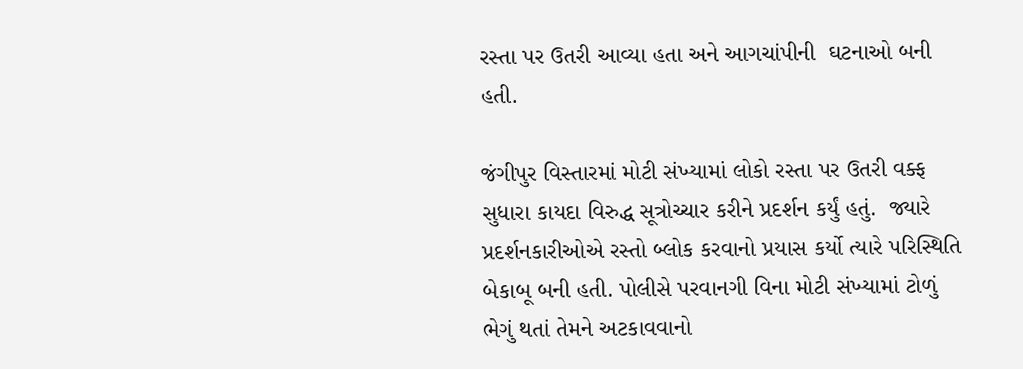રસ્તા પર ઉતરી આવ્યા હતા અને આગચાંપીની  ઘટનાઓ બની હતી.

જંગીપુર વિસ્તારમાં મોટી સંખ્યામાં લોકો રસ્તા પર ઉતરી વક્ફ સુધારા કાયદા વિરુદ્ધ સૂત્રોચ્ચાર કરીને પ્રદર્શન કર્યું હતું.  જ્યારે પ્રદર્શનકારીઓએ રસ્તો બ્લોક કરવાનો પ્રયાસ કર્યો ત્યારે પરિસ્થિતિ બેકાબૂ બની હતી. પોલીસે પરવાનગી વિના મોટી સંખ્યામાં ટોળું ભેગું થતાં તેમને અટકાવવાનો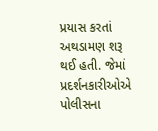પ્રયાસ કરતાં અથડામણ શરૂ થઈ હતી. જેમાં પ્રદર્શનકારીઓએ પોલીસના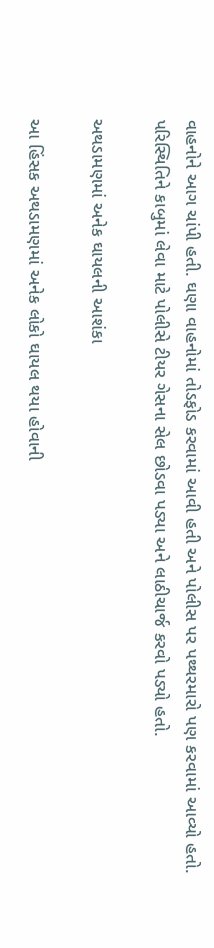વાહનોને આગ ચાંપી હતી. ઘણા વાહનોમાં તોડફોડ કરવામાં આવી હતી અને પોલીસ પર પથ્થરમારો પણ કરવામાં આવ્યો હતો. પરિસ્થિતિને કાબુમાં લેવા માટે પોલીસે ટીયર ગેસના સેલ છોડવા પડ્યા અને લાઠીચાર્જ કરવો પડ્યો હતો.

અથડામણમાં અનેક ઘાયલની આશંકા

આ હિંસક અથડામણમાં અનેક લોકો ઘાયલ થયા હોવાની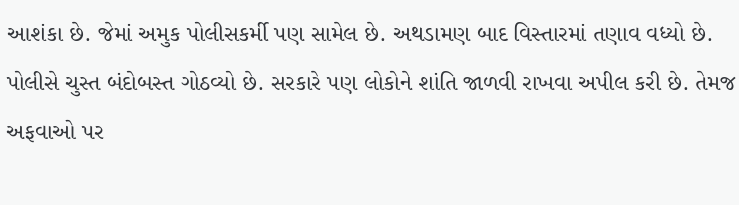આશંકા છે. જેમાં અમુક પોલીસકર્મી પણ સામેલ છે. અથડામણ બાદ વિસ્તારમાં તણાવ વધ્યો છે. પોલીસે ચુસ્ત બંદોબસ્ત ગોઠવ્યો છે. સરકારે પણ લોકોને શાંતિ જાળવી રાખવા અપીલ કરી છે. તેમજ અફવાઓ પર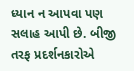ધ્યાન ન આપવા પણ સલાહ આપી છે. બીજી તરફ પ્રદર્શનકારોએ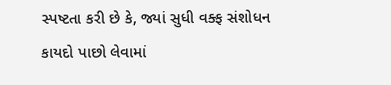સ્પષ્ટતા કરી છે કે, જ્યાં સુધી વક્ફ સંશોધન કાયદો પાછો લેવામાં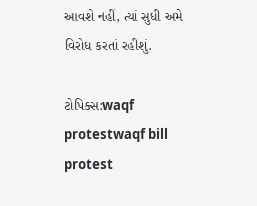આવશે નહીં, ત્યાં સુધી અમે વિરોધ કરતાં રહીશું.

ટોપિક્સ:waqf protestwaqf bill protest